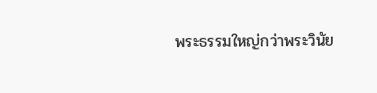พระธรรมใหญ่กว่าพระวินัย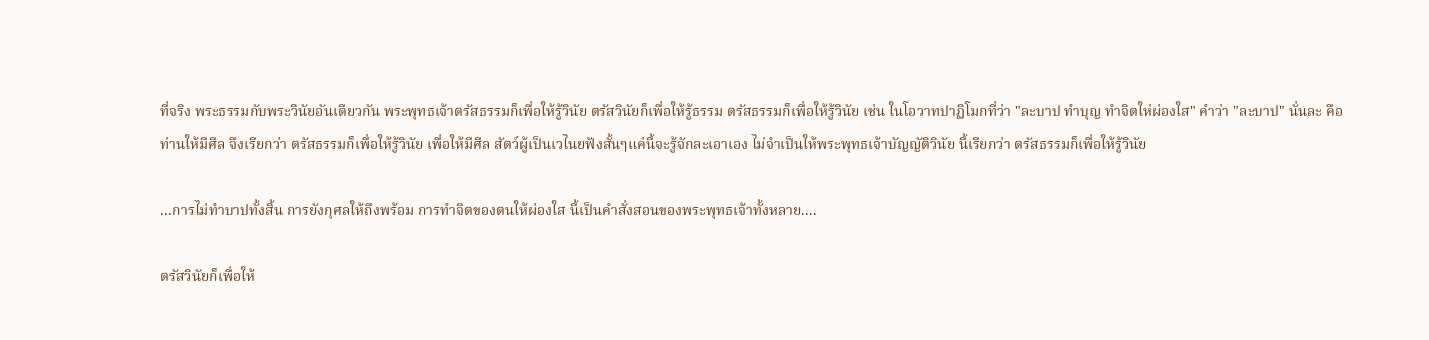ที่จริง พระธรรมกับพระวินัยอันเดียวกัน พระพุทธเจ้าตรัสธรรมก็เพื่อให้รู้วินัย ตรัสวินัยก็เพื่อให้รู้ธรรม ตรัสธรรมก็เพื่อให้รู้วินัย เช่น ในโอวาทปาฏิโมกที่ว่า "ละบาป ทำบุญ ทำจิตให่ผ่องใส" คำว่า "ละบาป" นั่นละ คือ ท่านให้มีศีล จึงเรียกว่า ตรัสธรรมก็เพื่อให้รู้วินัย เพื่อให้มีศีล สัตว์ผู้เป็นเวไนยฟังสั้นๆแค่นี้จะรู้จักละเอาเอง ไม่จำเป็นให้พระพุทธเจ้าบัญญัติวินัย นี้เรียกว่า ตรัสธรรมก็เพื่อให้รู้วินัย

...การไม่ทำบาปทั้งสิ้น การยังกุศลให้ถึงพร้อม การทำจิตของตนให้ผ่องใส นี้เป็นคำสั่งสอนของพระพุทธเจ้าทั้งหลาย....

ตรัสวินัยก็เพื่อให้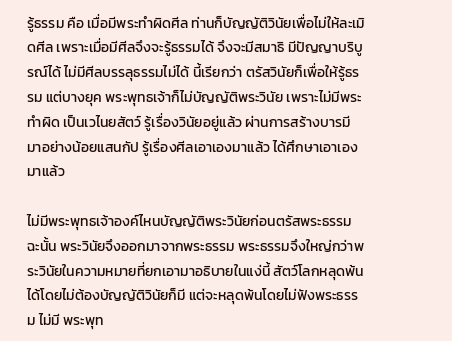รู้ธรรม คือ เมื่อมีพระทำผิดศีล ท่านก็บัญญัติวินัยเพื่อไม่ให้ละเมิดศีล เพราะเมื่อมีศีลจึงจะรู้ธรรมได้ จึงจะมีสมาธิ มีปัญญาบริบูรณ์ได้ ไม่มีศีลบรรลุธรรมไม่ได้ นี้เรียกว่า ตรัสวินัยก็เพื่อให้รู้ธรรม แต่บางยุค พระพุทธเจ้าก็ไม่บัญญัติพระวินัย เพราะไม่มีพระทำผิด เป็นเวไนยสัตว์ รู้เรื่องวินัยอยู่แล้ว ผ่านการสร้างบารมีมาอย่างน้อยแสนกัป รู้เรื่องศีลเอาเองมาแล้ว ได้ศึกษาเอาเองมาแล้ว

ไม่มีพระพุทธเจ้าองค์ไหนบัญญัติพระวินัยก่อนตรัสพระธรรม ฉะนั้น พระวินัยจึงออกมาจากพระธรรม พระธรรมจึงใหญ่กว่าพระวินัยในความหมายที่ยกเอามาอธิบายในแง่นี้ สัตว์โลกหลุดพ้นได้โดยไม่ต้องบัญญัติวินัยก็มี แต่จะหลุดพ้นโดยไม่ฟังพระธรรม ไม่มี พระพุท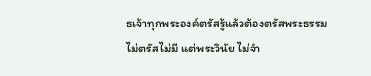ธเจ้าทุกพระองค์ตรัสรู้แล้วต้องตรัสพระธรรม ไม่ตรัสไม่มี แต่พระวินัย ไม่จำ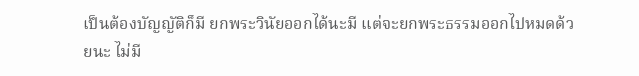เป็นต้องบัญญัติก็มี ยกพระวินัยออกได้นะมี แต่จะยกพระธรรมออกไปหมดด้วยนะ ไม่มี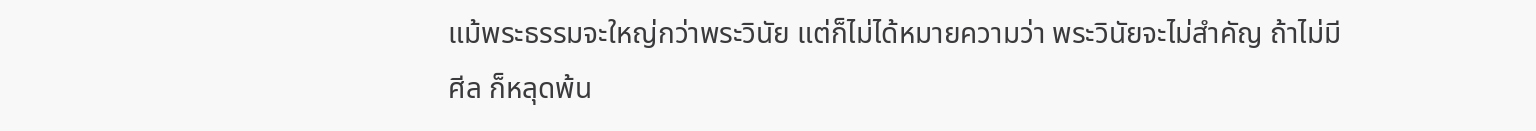แม้พระธรรมจะใหญ่กว่าพระวินัย แต่ก็ไม่ได้หมายความว่า พระวินัยจะไม่สำคัญ ถ้าไม่มีศีล ก็หลุดพ้น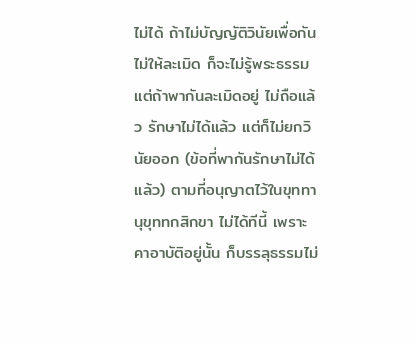ไม่ได้ ถ้าไม่บัญญัติวินัยเพื่อกันไม่ให้ละเมิด ก็จะไม่รู้พระธรรม แต่ถ้าพากันละเมิดอยู่ ไม่ถือแล้ว รักษาไม่ได้แล้ว แต่ก็ไม่ยกวินัยออก (ข้อที่พากันรักษาไม่ได้แล้ว) ตามที่อนุญาตไว้ในขุททานุขุททกสิกขา ไม่ได้ทีนี้ เพราะคาอาบัติอยู่นั้น ก็บรรลุธรรมไม่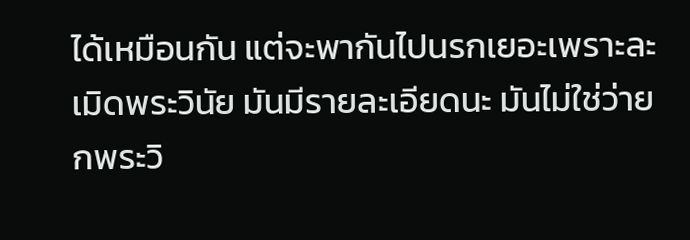ได้เหมือนกัน แต่จะพากันไปนรกเยอะเพราะละเมิดพระวินัย มันมีรายละเอียดนะ มันไม่ใช่ว่ายกพระวิ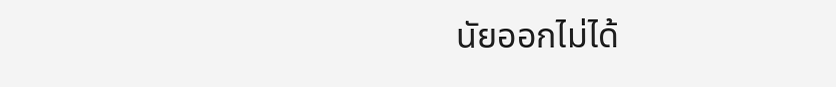นัยออกไม่ได้